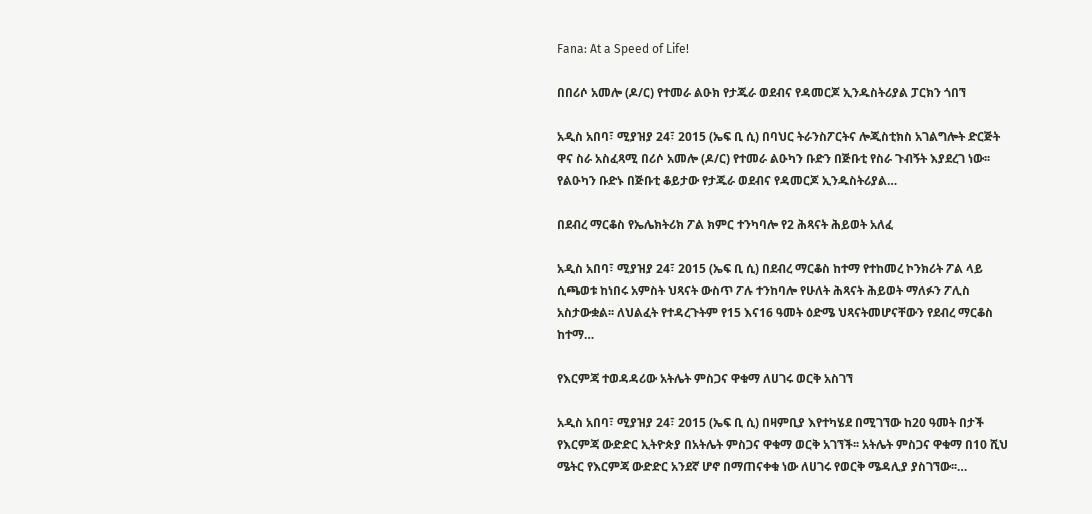Fana: At a Speed of Life!

በበሪሶ አመሎ (ዶ/ር) የተመራ ልዑክ የታጁራ ወደብና የዳመርጆ ኢንዱስትሪያል ፓርክን ጎበኘ

አዲስ አበባ፣ ሚያዝያ 24፣ 2015 (ኤፍ ቢ ሲ) በባህር ትራንስፖርትና ሎጂስቲክስ አገልግሎት ድርጅት ዋና ስራ አስፈጻሚ በሪሶ አመሎ (ዶ/ር) የተመራ ልዑካን ቡድን በጅቡቲ የስራ ጉብኝት እያደረገ ነው፡፡   የልዑካን ቡድኑ በጅቡቲ ቆይታው የታጁራ ወደብና የዳመርጆ ኢንዱስትሪያል…

በደብረ ማርቆስ የኤሌክትሪክ ፖል ክምር ተንካባሎ የ2 ሕጻናት ሕይወት አለፈ

አዲስ አበባ፣ ሚያዝያ 24፣ 2015 (ኤፍ ቢ ሲ) በደብረ ማርቆስ ከተማ የተከመረ ኮንክሪት ፖል ላይ ሲጫወቱ ከነበሩ አምስት ህጻናት ውስጥ ፖሉ ተንከባሎ የሁለት ሕጻናት ሕይወት ማለፉን ፖሊስ አስታውቋል፡፡ ለህልፈት የተዳረጉትም የ15 እና16 ዓመት ዕድሜ ህጻናትመሆናቸውን የደብረ ማርቆስ ከተማ…

የእርምጃ ተወዳዳሪው አትሌት ምስጋና ዋቁማ ለሀገሩ ወርቅ አስገኘ

አዲስ አበባ፣ ሚያዝያ 24፣ 2015 (ኤፍ ቢ ሲ) በዛምቢያ እየተካሄደ በሚገኘው ከ20 ዓመት በታች የእርምጃ ውድድር ኢትዮጵያ በአትሌት ምስጋና ዋቁማ ወርቅ አገኘች፡፡ አትሌት ምስጋና ዋቁማ በ10 ሺህ ሜትር የእርምጃ ውድድር አንደኛ ሆኖ በማጠናቀቁ ነው ለሀገሩ የወርቅ ሜዳሊያ ያስገኘው፡፡…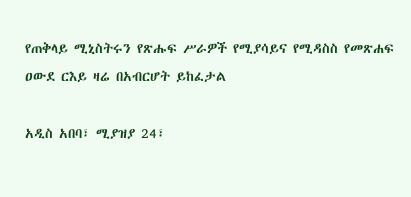የጠቅላይ ሚኒስትሩን የጽሑፍ ሥራዎች የሚያሳይና የሚዳስስ የመጽሐፍ ዐውደ ርእይ ዛሬ በአብርሆት ይከፈታል

አዲስ አበባ፣ ሚያዝያ 24፣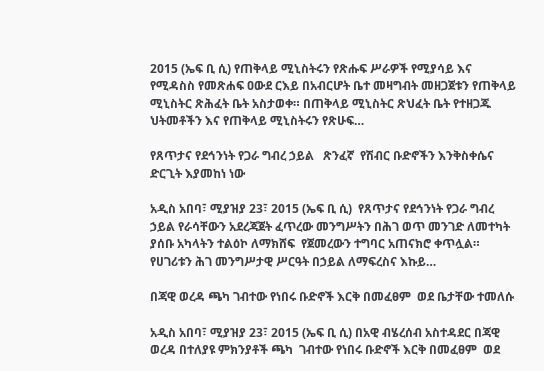2015 (ኤፍ ቢ ሲ) የጠቅላይ ሚኒስትሩን የጽሑፍ ሥራዎች የሚያሳይ እና የሚዳስስ የመጽሐፍ ዐውደ ርእይ በአብርሆት ቤተ መዛግብት መዘጋጀቱን የጠቅላይ ሚኒስትር ጽሕፈት ቤት አስታወቀ። በጠቅላይ ሚኒስትር ጽህፈት ቤት የተዘጋጁ ህትመቶችን እና የጠቅላይ ሚኒስትሩን የጽሁፍ…

የጸጥታና የደኅንነት የጋራ ግብረ ኃይል   ጽንፈኛ  የሽብር ቡድኖችን እንቅስቀሴና ድርጊት እያመከነ ነው

አዲስ አበባ፣ ሚያዝያ 23፣ 2015 (ኤፍ ቢ ሲ)  የጸጥታና የደኅንነት የጋራ ግብረ ኃይል የራሳቸውን አደረጃጀት ፈጥረው መንግሥትን በሕገ ወጥ መንገድ ለመተካት ያሰቡ አካላትን ተልዕኮ ለማክሸፍ  የጀመረውን ተግባር አጠናክሮ ቀጥሏል። የሀገሪቱን ሕገ መንግሥታዊ ሥርዓት በኃይል ለማፍረስና እኩይ…

በጃዊ ወረዳ ጫካ ገብተው የነበሩ ቡድኖች እርቅ በመፈፀም  ወደ ቤታቸው ተመለሱ

አዲስ አበባ፣ ሚያዝያ 23፣ 2015 (ኤፍ ቢ ሲ) በአዊ ብሄረሰብ አስተዳደር በጃዊ ወረዳ በተለያዩ ምክንያቶች ጫካ  ገብተው የነበሩ ቡድኖች እርቅ በመፈፀም  ወደ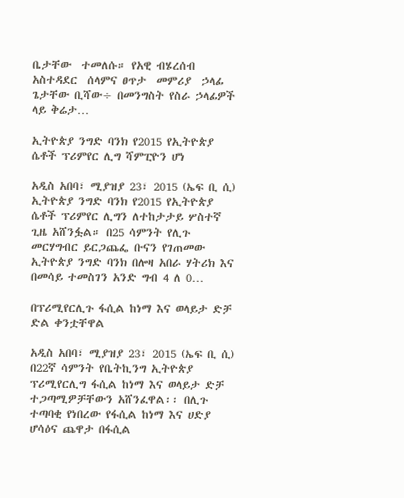ቤታቸው  ተመለሱ። የአዊ ብሄረሰብ አስተዳደር  ሰላምና ፀጥታ  መምሪያ  ኃላፊ ጌታቸው ቢሻው÷ በመንግስት የስራ ኃላፊዎች ላይ ቅሬታ…

ኢትዮጵያ ንግድ ባንክ የ2015 የኢትዮጵያ ሴቶች ፕሪምየር ሊግ ሻምፒዮን ሆነ

አዲስ አበባ፣ ሚያዝያ 23፣ 2015 (ኤፍ ቢ ሲ) ኢትዮጵያ ንግድ ባንክ የ2015 የኢትዮጵያ ሴቶች ፕሪምየር ሊግን ለተከታታይ ሦስተኛ ጊዜ አሸንፏል። በ25 ሳምንት የሊጉ መርሃግብር ይርጋጨፌ ቡናን የገጠመው ኢትዮጵያ ንግድ ባንክ በሎዛ አበራ ሃትሪክ እና በመሳይ ተመስገን አንድ ግብ 4 ለ 0…

በፕሪሚየርሊጉ ፋሲል ከነማ እና ወላይታ ድቻ ድል ቀንቷቸዋል

አዲስ አበባ፣ ሚያዝያ 23፣ 2015 (ኤፍ ቢ ሲ) በ22ኛ ሳምንት የቤትኪንግ ኢትዮጵያ ፕሪሚየርሊግ ፋሲል ከነማ እና ወላይታ ድቻ ተጋጣሚዎቻቸውን አሸንፈዋል፡፡ በሊጉ ተጣባቂ የነበረው የፋሲል ከነማ እና ሀድያ ሆሳዕና ጨዋታ በፋሲል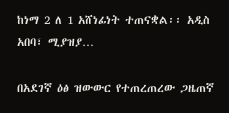ከነማ 2 ለ 1 አሸነፊነት ተጠናቋል፡፡ አዲስ አበባ፣ ሚያዝያ…

በአደገኛ ዕፅ ዝውውር የተጠረጠረው ጋዜጠኛ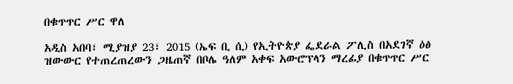በቁጥጥር ሥር ዋለ

አዲስ አበባ፣ ሚያዝያ 23፣ 2015 (ኤፍ ቢ ሲ) የኢትዮጵያ ፌደራል ፖሊስ በአደገኛ ዕፅ ዝውውር የተጠረጠረውን ጋዜጠኛ በቦሌ ዓለም አቀፍ አውሮፕላን ማረፊያ በቁጥጥር ሥር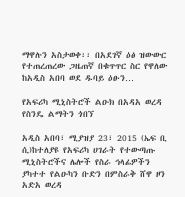ማዋሉን አስታወቀ፡፡ በአደገኛ ዕፅ ዝውውር የተጠረጠረው ጋዜጠኛ በቁጥጥር ስር የዋለው ከአዲስ አበባ ወደ ዱባይ ዕፁን…

የአፍሪካ ሚኒስትሮች ልዑክ በአዳአ ወረዳ የስንዴ ልማትን ጎበኘ

አዲስ አበባ፣ ሚያዝያ 23፣ 2015 (ኤፍ ቢ ሲ)ከተለያዩ የአፍሪካ ሀገራት የተውጣጡ ሚኒስትሮችና ሌሎች የስራ ኅላፊዎችን ያካተተ የልዑካን ቡድን በምስራቅ ሸዋ ዞን አድአ ወረዳ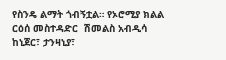የስንዴ ልማት ጎብኝቷል። የኦሮሚያ ክልል ርዕሰ መስተዳድር  ሽመልስ አብዲሳ  ከኒጀር፣ ታንዛኒያ፣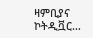ዛምቢያና ኮትዲቯር…